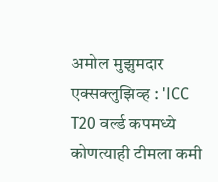अमोल मुझुमदार एक्सक्लुझिव्ह : 'ICC T20 वर्ल्ड कपमध्ये कोणत्याही टीमला कमी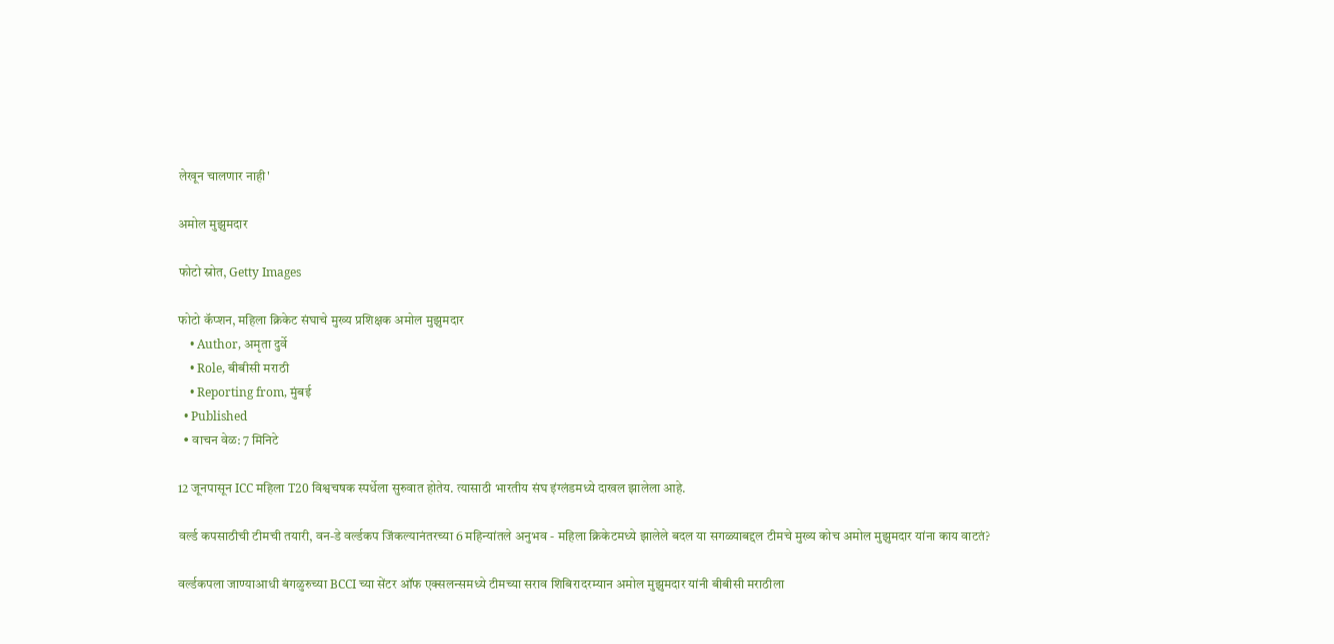लेखून चालणार नाही'

अमोल मुझुमदार

फोटो स्रोत, Getty Images

फोटो कॅप्शन, महिला क्रिकेट संघाचे मुख्य प्रशिक्षक अमोल मुझुमदार
    • Author, अमृता दुर्वे
    • Role, बीबीसी मराठी
    • Reporting from, मुंबई
  • Published
  • वाचन वेळ: 7 मिनिटे

12 जूनपासून ICC महिला T20 विश्वचषक स्पर्धेला सुरुवात होतेय. त्यासाठी भारतीय संघ इंग्लंडमध्ये दाखल झालेला आहे.

वर्ल्ड कपसाठीची टीमची तयारी, वन-डे वर्ल्डकप जिंकल्यानंतरच्या 6 महिन्यांतले अनुभव - महिला क्रिकेटमध्ये झालेले बदल या सगळ्याबद्दल टीमचे मुख्य कोच अमोल मुझुमदार यांना काय वाटतं?

वर्ल्डकपला जाण्याआधी बंगळुरुच्या BCCI च्या सेंटर ऑफ एक्सलन्समध्ये टीमच्या सराव शिबिरादरम्यान अमोल मुझुमदार यांनी बीबीसी मराठीला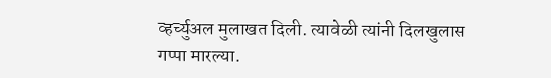व्हर्च्युअल मुलाखत दिली. त्यावेळी त्यांनी दिलखुलास गप्पा मारल्या.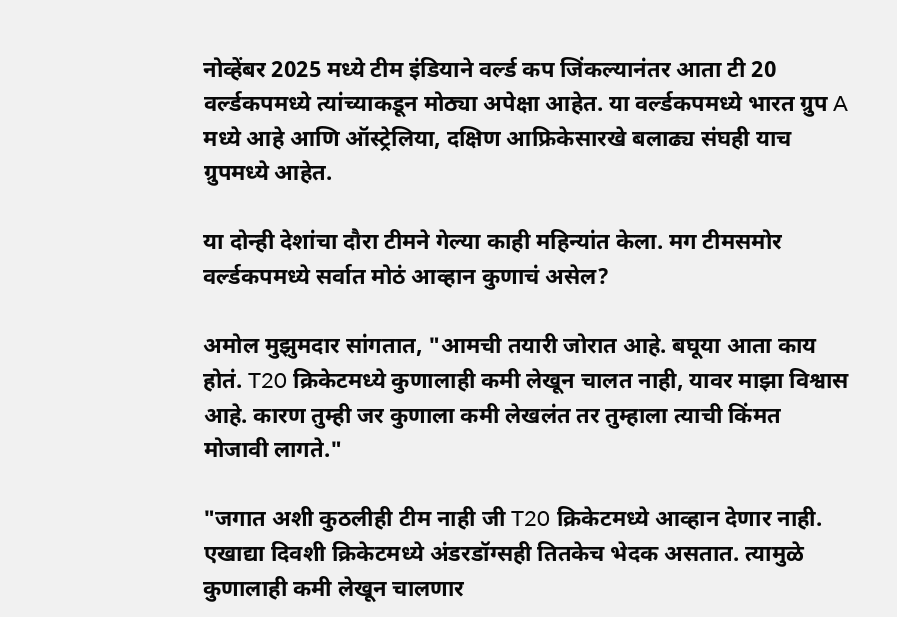नोव्हेंबर 2025 मध्ये टीम इंडियाने वर्ल्ड कप जिंकल्यानंतर आता टी 20 वर्ल्डकपमध्ये त्यांच्याकडून मोठ्या अपेक्षा आहेत. या वर्ल्डकपमध्ये भारत ग्रुप A मध्ये आहे आणि ऑस्ट्रेलिया, दक्षिण आफ्रिकेसारखे बलाढ्य संघही याच ग्रुपमध्ये आहेत.

या दोन्ही देशांचा दौरा टीमने गेल्या काही महिन्यांत केला. मग टीमसमोर वर्ल्डकपमध्ये सर्वात मोठं आव्हान कुणाचं असेल?

अमोल मुझुमदार सांगतात, "आमची तयारी जोरात आहे. बघूया आता काय होतं. T20 क्रिकेटमध्ये कुणालाही कमी लेखून चालत नाही, यावर माझा विश्वास आहे. कारण तुम्ही जर कुणाला कमी लेखलंत तर तुम्हाला त्याची किंमत मोजावी लागते."

"जगात अशी कुठलीही टीम नाही जी T20 क्रिकेटमध्ये आव्हान देणार नाही. एखाद्या दिवशी क्रिकेटमध्ये अंडरडॉग्सही तितकेच भेदक असतात. त्यामुळे कुणालाही कमी लेखून चालणार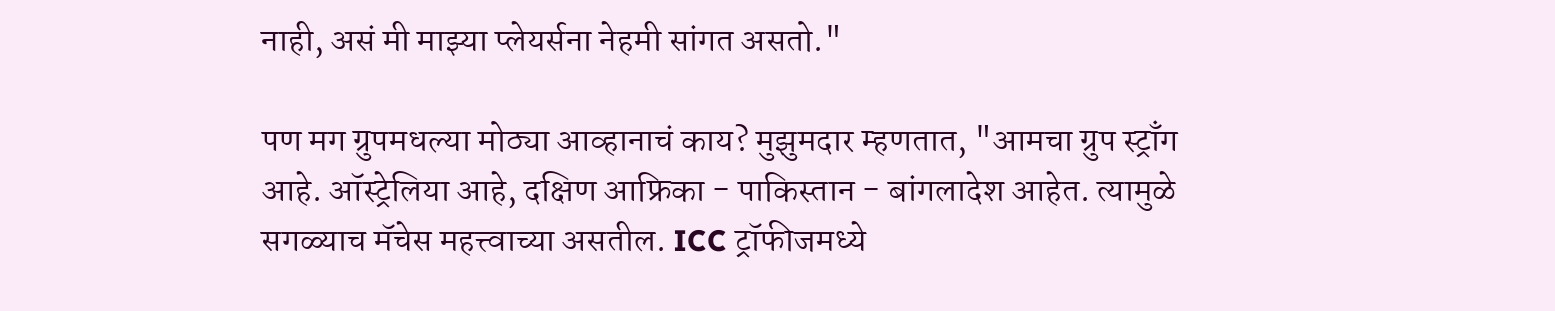नाही, असं मी माझ्या प्लेयर्सना नेहमी सांगत असतो."

पण मग ग्रुपमधल्या मोठ्या आव्हानाचं काय? मुझुमदार म्हणतात, "आमचा ग्रुप स्ट्राँग आहे. ऑस्ट्रेलिया आहे, दक्षिण आफ्रिका - पाकिस्तान - बांगलादेश आहेत. त्यामुळे सगळ्याच मॅचेस महत्त्वाच्या असतील. ICC ट्रॉफीजमध्ये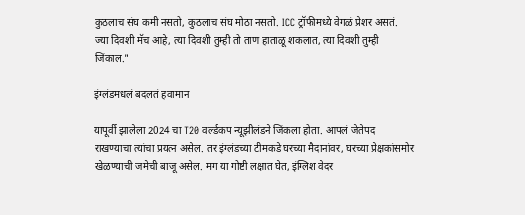कुठलाच संघ कमी नसतो, कुठलाच संघ मोठा नसतो. ICC ट्रॉफीमध्ये वेगळं प्रेशर असतं. ज्या दिवशी मॅच आहे, त्या दिवशी तुम्ही तो ताण हाताळू शकलात, त्या दिवशी तुम्ही जिंकाल."

इंग्लंडमधलं बदलतं हवामान

यापूर्वी झालेला 2024 चा T20 वर्ल्डकप न्यूझीलंडने जिंकला होता. आपलं जेतेपद राखण्याचा त्यांचा प्रयत्न असेल. तर इंग्लंडच्या टीमकडे घरच्या मैदानांवर, घरच्या प्रेक्षकांसमोर खेळण्याची जमेची बाजू असेल. मग या गोष्टी लक्षात घेत, इंग्लिश वेदर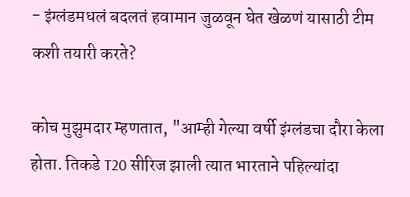- इंग्लंडमधलं बदलतं हवामान जुळवून घेत खेळणं यासाठी टीम कशी तयारी करते?

कोच मुझुमदार म्हणतात, "आम्ही गेल्या वर्षी इंग्लंडचा दौरा केला होता. तिकडे T20 सीरिज झाली त्यात भारताने पहिल्यांदा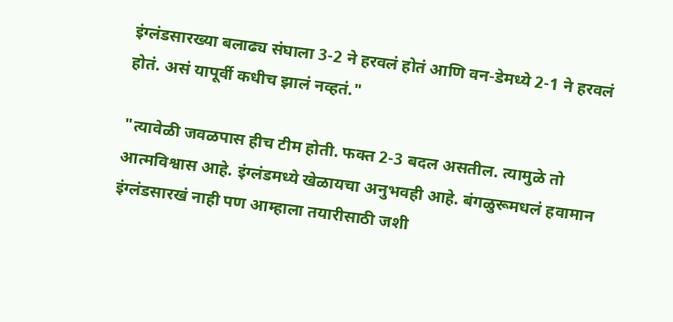इंग्लंडसारख्या बलाढ्य संघाला 3-2 ने हरवलं होतं आणि वन-डेमध्ये 2-1 ने हरवलं होतं. असं यापूर्वी कधीच झालं नव्हतं."

"त्यावेळी जवळपास हीच टीम होती. फक्त 2-3 बदल असतील. त्यामुळे तो आत्मविश्वास आहे. इंग्लंडमध्ये खेळायचा अनुभवही आहे. बंगळुरूमधलं हवामान इंग्लंडसारखं नाही पण आम्हाला तयारीसाठी जशी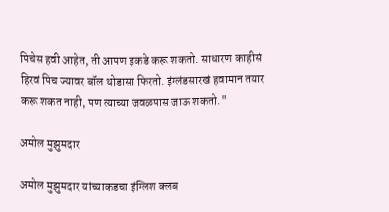पिचेस हवी आहेत, ती आपण इकडे करू शकतो. साधारण काहीसं हिरवं पिच ज्यावर बॉल थोडासा फिरतो. इंग्लंडसारखं हवामान तयार करू शकत नाही, पण त्याच्या जवळपास जाऊ शकतो."

अमोल मुझुमदार

अमोल मुझुमदार यांच्याकडचा इंग्लिश क्लब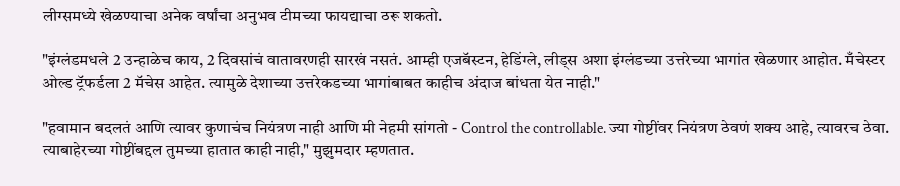लीग्समध्ये खेळण्याचा अनेक वर्षांचा अनुभव टीमच्या फायद्याचा ठरू शकतो.

"इंग्लंडमधले 2 उन्हाळेच काय, 2 दिवसांचं वातावरणही सारखं नसतं. आम्ही एजबॅस्टन, हेडिंग्ले, लीड्स अशा इंग्लंडच्या उत्तरेच्या भागांत खेळणार आहोत. मँचेस्टर ओल्ड ट्रॅफर्डला 2 मॅचेस आहेत. त्यामुळे देशाच्या उत्तरेकडच्या भागांबाबत काहीच अंदाज बांधता येत नाही."

"हवामान बदलतं आणि त्यावर कुणाचंच नियंत्रण नाही आणि मी नेहमी सांगतो - Control the controllable. ज्या गोष्टींवर नियंत्रण ठेवणं शक्य आहे, त्यावरच ठेवा. त्याबाहेरच्या गोष्टींबद्दल तुमच्या हातात काही नाही," मुझुमदार म्हणतात.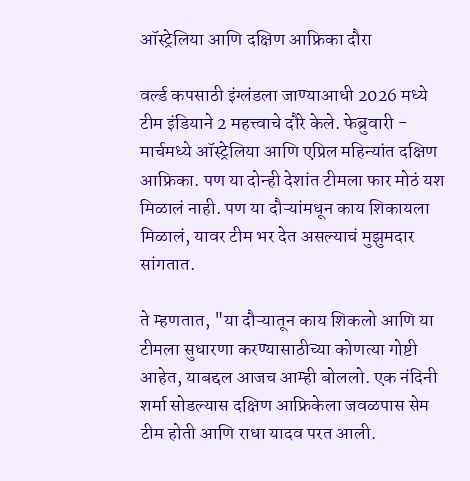ऑस्ट्रेलिया आणि दक्षिण आफ्रिका दौरा

वर्ल्ड कपसाठी इंग्लंडला जाण्याआधी 2026 मध्ये टीम इंडियाने 2 महत्त्वाचे दौरे केले. फेब्रुवारी - मार्चमध्ये ऑस्ट्रेलिया आणि एप्रिल महिन्यांत दक्षिण आफ्रिका. पण या दोन्ही देशांत टीमला फार मोठं यश मिळालं नाही. पण या दौऱ्यांमधून काय शिकायला मिळालं, यावर टीम भर देत असल्याचं मुझुमदार सांगतात.

ते म्हणतात, "या दौऱ्यातून काय शिकलो आणि या टीमला सुधारणा करण्यासाठीच्या कोणत्या गोष्टी आहेत, याबद्दल आजच आम्ही बोललो. एक नंदिनी शर्मा सोडल्यास दक्षिण आफ्रिकेला जवळपास सेम टीम होती आणि राधा यादव परत आली.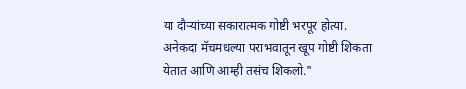या दौऱ्यांच्या सकारात्मक गोष्टी भरपूर होत्या. अनेकदा मॅचमधल्या पराभवातून खूप गोष्टी शिकता येतात आणि आम्ही तसंच शिकलो."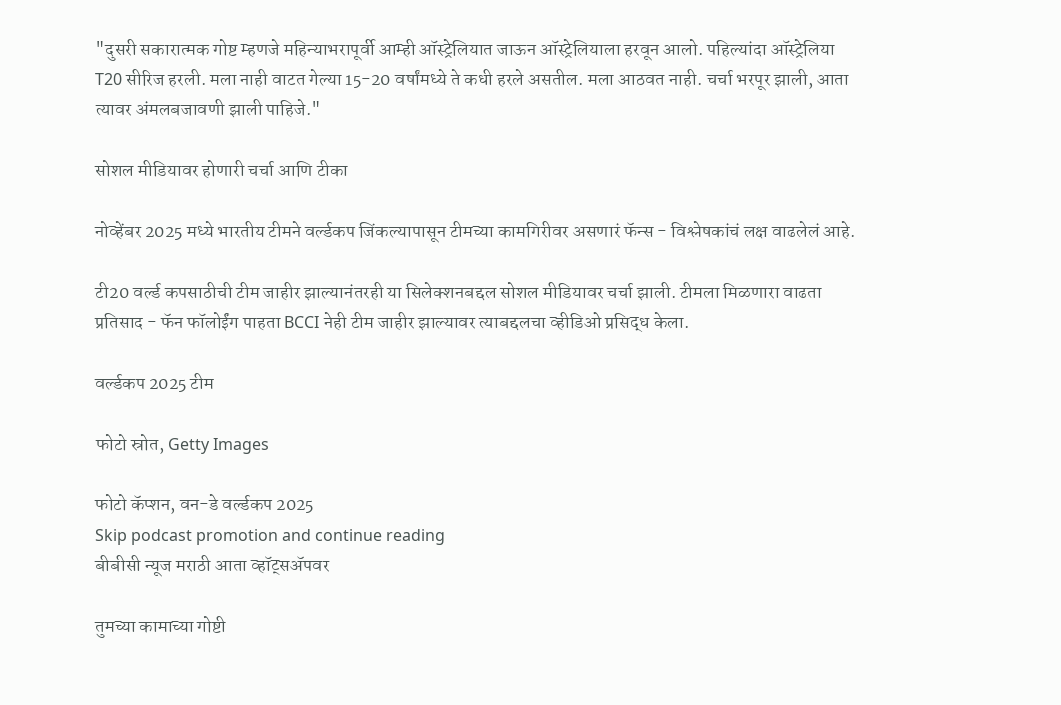"दुसरी सकारात्मक गोष्ट म्हणजे महिन्याभरापूर्वी आम्ही ऑस्ट्रेलियात जाऊन ऑस्ट्रेलियाला हरवून आलो. पहिल्यांदा ऑस्ट्रेलिया T20 सीरिज हरली. मला नाही वाटत गेल्या 15-20 वर्षांमध्ये ते कधी हरले असतील. मला आठवत नाही. चर्चा भरपूर झाली, आता त्यावर अंमलबजावणी झाली पाहिजे."

सोशल मीडियावर होणारी चर्चा आणि टीका

नोव्हेंबर 2025 मध्ये भारतीय टीमने वर्ल्डकप जिंकल्यापासून टीमच्या कामगिरीवर असणारं फॅन्स - विश्लेषकांचं लक्ष वाढलेलं आहे.

टी20 वर्ल्ड कपसाठीची टीम जाहीर झाल्यानंतरही या सिलेक्शनबद्दल सोशल मीडियावर चर्चा झाली. टीमला मिळणारा वाढता प्रतिसाद - फॅन फॉलोईंग पाहता BCCI नेही टीम जाहीर झाल्यावर त्याबद्दलचा व्हीडिओ प्रसिद्ध केला.

वर्ल्डकप 2025 टीम

फोटो स्रोत, Getty Images

फोटो कॅप्शन, वन-डे वर्ल्डकप 2025
Skip podcast promotion and continue reading
बीबीसी न्यूज मराठी आता व्हॉट्सॲपवर

तुमच्या कामाच्या गोष्टी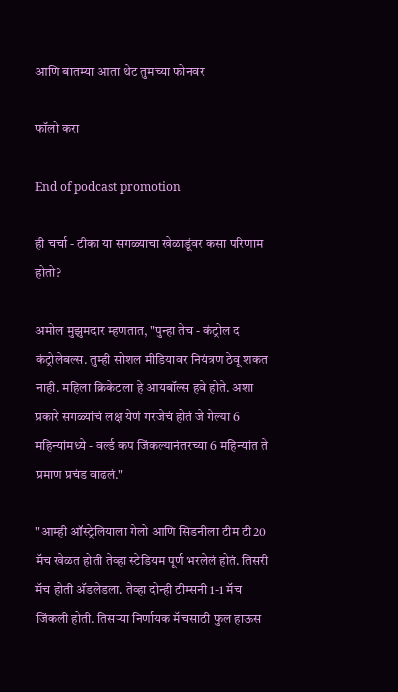आणि बातम्या आता थेट तुमच्या फोनवर

फॉलो करा

End of podcast promotion

ही चर्चा - टीका या सगळ्याचा खेळाडूंवर कसा परिणाम होतो?

अमोल मुझुमदार म्हणतात, "पुन्हा तेच - कंट्रोल द कंट्रोलेबल्स. तुम्ही सोशल मीडियावर नियंत्रण ठेवू शकत नाही. महिला क्रिकेटला हे आयबॉल्स हवे होते. अशा प्रकारे सगळ्यांचं लक्ष येणं गरजेचं होतं जे गेल्या 6 महिन्यांमध्ये - वर्ल्ड कप जिंकल्यानंतरच्या 6 महिन्यांत ते प्रमाण प्रचंड वाढलं."

"आम्ही ऑस्ट्रेलियाला गेलो आणि सिडनीला टीम टी20 मॅच खेळत होती तेव्हा स्टेडियम पूर्ण भरलेलं होतं. तिसरी मॅच होती अ‍ॅडलेडला. तेव्हा दोन्ही टीम्सनी 1-1 मॅच जिंकली होती. तिसऱ्या निर्णायक मॅचसाठी फुल हाऊस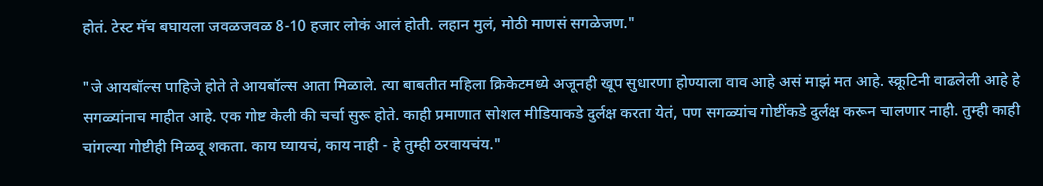होतं. टेस्ट मॅच बघायला जवळजवळ 8-10 हजार लोकं आलं होती. लहान मुलं, मोठी माणसं सगळेजण."

"जे आयबॉल्स पाहिजे होते ते आयबॉल्स आता मिळाले. त्या बाबतीत महिला क्रिकेटमध्ये अजूनही खूप सुधारणा होण्याला वाव आहे असं माझं मत आहे. स्क्रूटिनी वाढलेली आहे हे सगळ्यांनाच माहीत आहे. एक गोष्ट केली की चर्चा सुरू होते. काही प्रमाणात सोशल मीडियाकडे दुर्लक्ष करता येतं, पण सगळ्यांच गोष्टींकडे दुर्लक्ष करून चालणार नाही. तुम्ही काही चांगल्या गोष्टीही मिळवू शकता. काय घ्यायचं, काय नाही - हे तुम्ही ठरवायचंय."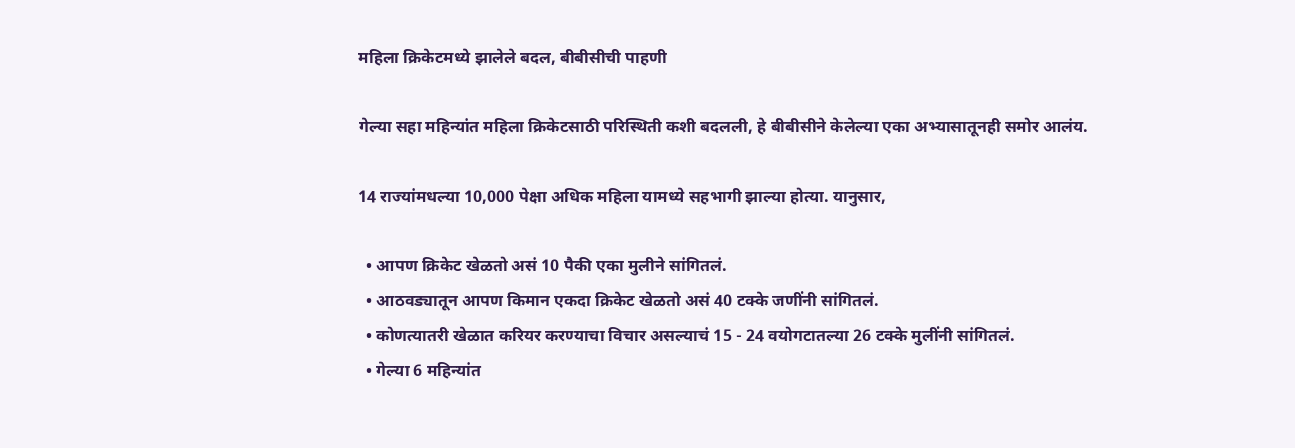महिला क्रिकेटमध्ये झालेले बदल, बीबीसीची पाहणी

गेल्या सहा महिन्यांत महिला क्रिकेटसाठी परिस्थिती कशी बदलली, हे बीबीसीने केलेल्या एका अभ्यासातूनही समोर आलंय.

14 राज्यांमधल्या 10,000 पेक्षा अधिक महिला यामध्ये सहभागी झाल्या होत्या. यानुसार,

  • आपण क्रिकेट खेळतो असं 10 पैकी एका मुलीने सांगितलं.
  • आठवड्यातून आपण किमान एकदा क्रिकेट खेळतो असं 40 टक्के जणींनी सांगितलं.
  • कोणत्यातरी खेळात करियर करण्याचा विचार असल्याचं 15 - 24 वयोगटातल्या 26 टक्के मुलींनी सांगितलं.
  • गेल्या 6 महिन्यांत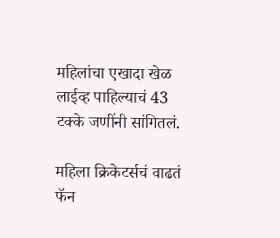महिलांचा एखादा खेळ लाईव्ह पाहिल्याचं 43 टक्के जणींनी सांगितलं.

महिला क्रिकेटर्सचं वाढतं फॅन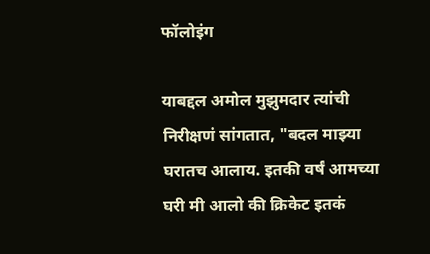फॉलोइंग

याबद्दल अमोल मुझुमदार त्यांची निरीक्षणं सांगतात, "बदल माझ्या घरातच आलाय. इतकी वर्षं आमच्या घरी मी आलो की क्रिकेट इतकं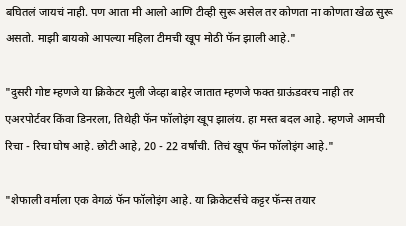बघितलं जायचं नाही. पण आता मी आलो आणि टीव्ही सुरू असेल तर कोणता ना कोणता खेळ सुरू असतो. माझी बायको आपल्या महिला टीमची खूप मोठी फॅन झाली आहे."

"दुसरी गोष्ट म्हणजे या क्रिकेटर मुली जेव्हा बाहेर जातात म्हणजे फक्त ग्राऊंडवरच नाही तर एअरपोर्टवर किंवा डिनरला, तिथेही फॅन फॉलोइंग खूप झालंय. हा मस्त बदल आहे. म्हणजे आमची रिचा - रिचा घोष आहे. छोटी आहे, 20 - 22 वर्षांची. तिचं खूप फॅन फॉलोइंग आहे."

"शेफाली वर्माला एक वेगळं फॅन फॉलोइंग आहे. या क्रिकेटर्सचे कट्टर फॅन्स तयार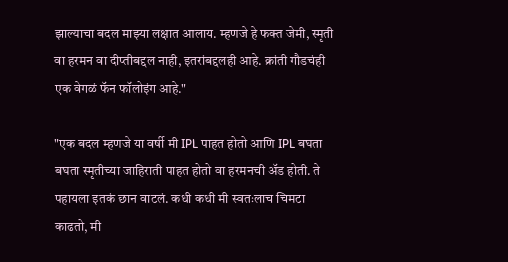झाल्याचा बदल माझ्या लक्षात आलाय. म्हणजे हे फक्त जेमी, स्मृती वा हरमन वा दीप्तीबद्दल नाही, इतरांबद्दलही आहे. क्रांती गौडचंही एक वेगळं फॅन फॉलोइंग आहे."

"एक बदल म्हणजे या वर्षी मी IPL पाहत होतो आणि IPL बघता बघता स्मृतीच्या जाहिराती पाहत होतो वा हरमनची अ‍ॅड होती. ते पहायला इतकं छान वाटलं. कधी कधी मी स्वतःलाच चिमटा काढतो, मी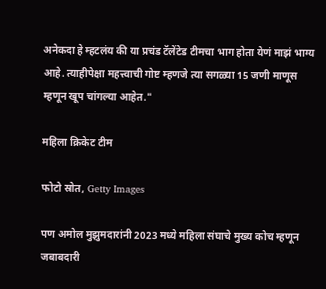अनेकदा हे म्हटलंय की या प्रचंड टॅलेंटेड टीमचा भाग होता येणं माझं भाग्य आहे. त्याहीपेक्षा महत्त्वाची गोष्ट म्हणजे त्या सगळ्या 15 जणी माणूस म्हणून खूप चांगल्या आहेत."

महिला क्रिकेट टीम

फोटो स्रोत, Getty Images

पण अमोल मुझुमदारांनी 2023 मध्ये महिला संघाचे मुख्य कोच म्हणून जबाबदारी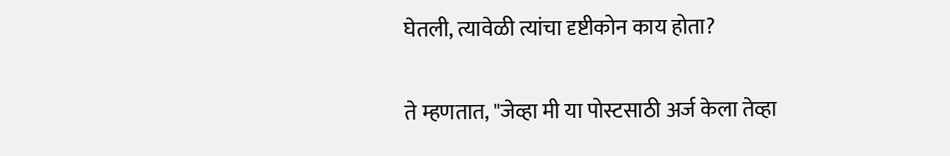घेतली, त्यावेळी त्यांचा दृष्टीकोन काय होता?

ते म्हणतात, "जेव्हा मी या पोस्टसाठी अर्ज केला तेव्हा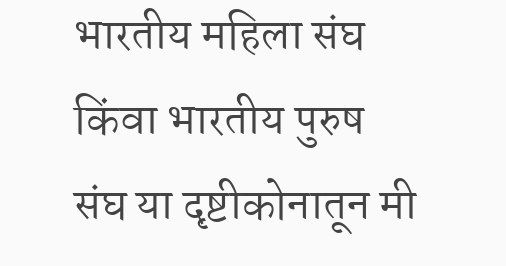भारतीय महिला संघ किंवा भारतीय पुरुष संघ या दृष्टीकोनातून मी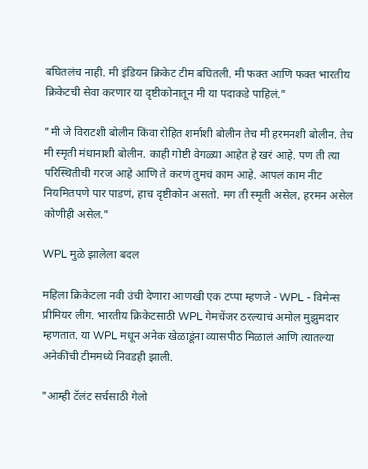बघितलंच नाही. मी इंडियन क्रिकेट टीम बघितली. मी फक्त आणि फक्त भारतीय क्रिकेटची सेवा करणार या दृष्टीकोनातून मी या पदाकडे पाहिलं."

"मी जे विराटशी बोलीन किंवा रोहित शर्माशी बोलीन तेच मी हरमनशी बोलीन. तेच मी स्मृती मंधानाशी बोलीन. काही गोष्टी वेगळ्या आहेत हे खरं आहे. पण ती त्या परिस्थितीची गरज आहे आणि ते करणं तुमचं काम आहे. आपलं काम नीट नियमितपणे पार पाडणं, हाच दृष्टीकोन असतो. मग ती स्मृती असेल, हरमन असेल कोणीही असेल."

WPL मुळे झालेला बदल

महिला क्रिकेटला नवी उंची देणारा आणखी एक टप्पा म्हणजे - WPL - विमेन्स प्रीमियर लीग. भारतीय क्रिकेटसाठी WPL गेमचेंजर ठरल्याचं अमोल मुझुमदार म्हणतात. या WPL मधून अनेक खेळाडूंना व्यासपीठ मिळालं आणि त्यातल्या अनेकींची टीममध्ये निवडही झाली.

"आम्ही टॅलंट सर्चसाठी गेलो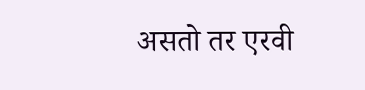असतो तर एरवी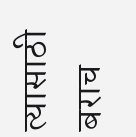त्यासाठी बराच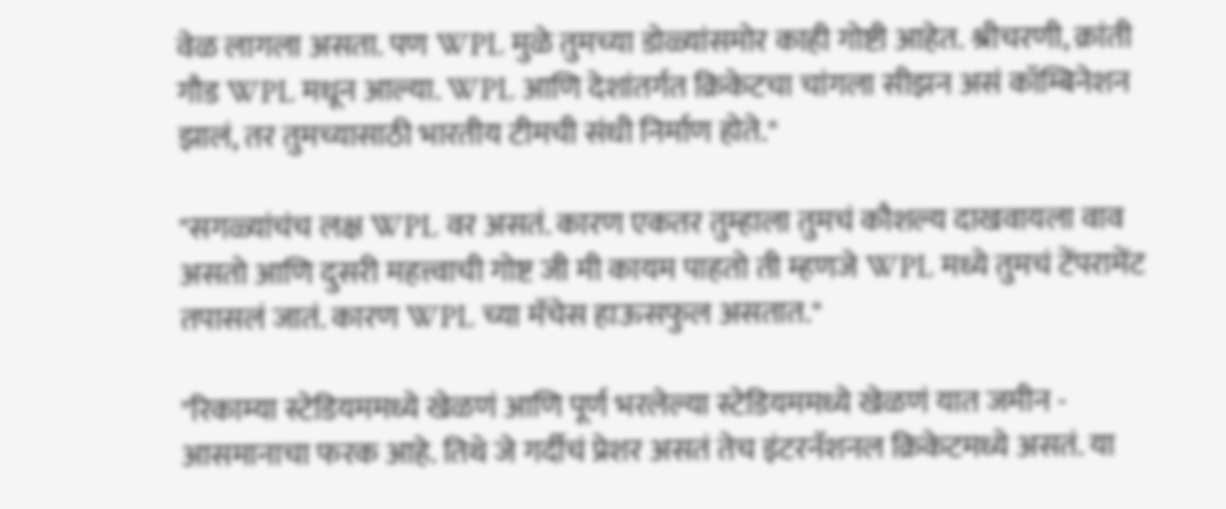वेळ लागला असता. पण WPL मुळे तुमच्या डोळ्यांसमोर काही गोष्टी आहेत. श्रीचरणी, क्रांती गौड WPL मधून आल्या. WPL आणि देशांतर्गत क्रिकेटचा चांगला सीझन असं कॉम्बिनेशन झालं, तर तुमच्यासाठी भारतीय टीमची संधी निर्माण होते."

"सगळ्यांचंच लक्ष WPL वर असतं. कारण एकतर तुम्हाला तुमचं कौशल्य दाखवायला वाव असतो आणि दुसरी महत्त्वाची गोष्ट जी मी कायम पाहतो ती म्हणजे WPL मध्ये तुमचं टेंपरामेंट तपासलं जातं. कारण WPL च्या मॅचेस हाऊसफुल असतात."

"रिकाम्या स्टेडियममध्ये खेळणं आणि पूर्ण भरलेल्या स्टेडियममध्ये खेळणं यात जमीन - आसमानाचा फरक आहे. तिथे जे गर्दीचं प्रेशर असतं तेच इंटरनॅशनल क्रिकेटमध्ये असतं. या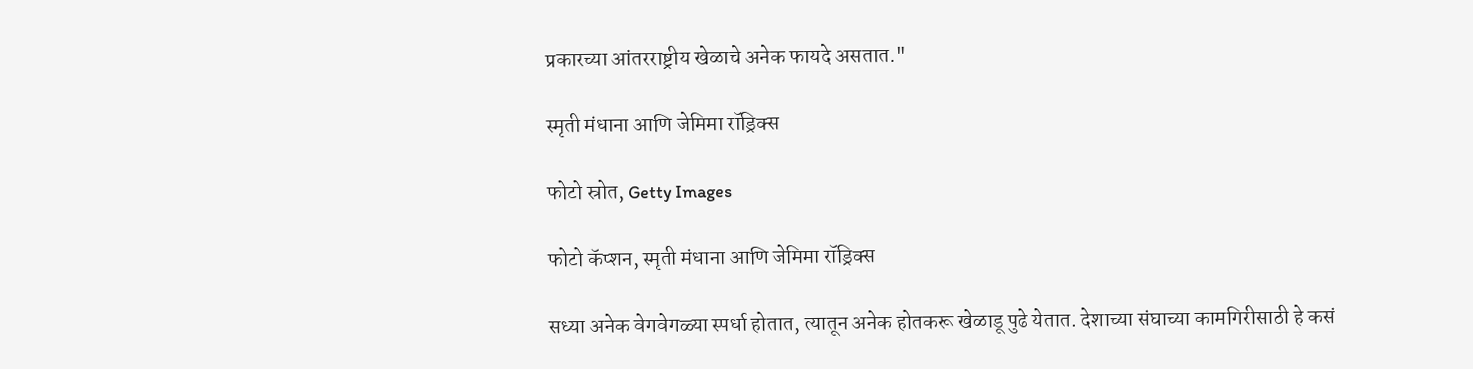प्रकारच्या आंतरराष्ट्रीय खेळाचे अनेक फायदे असतात."

स्मृती मंधाना आणि जेमिमा रॉड्रिक्स

फोटो स्रोत, Getty Images

फोटो कॅप्शन, स्मृती मंधाना आणि जेमिमा रॉड्रिक्स

सध्या अनेक वेगवेगळ्या स्पर्धा होतात, त्यातून अनेक होतकरू खेळाडू पुढे येतात. देशाच्या संघाच्या कामगिरीसाठी हे कसं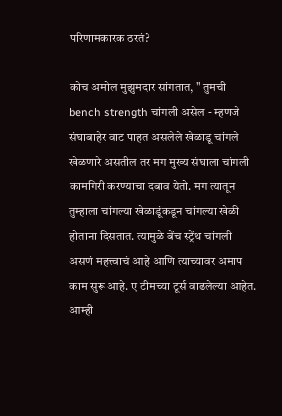परिणामकारक ठरतं?

कोच अमोल मुझुमदार सांगतात, " तुमची bench strength चांगली असेल - म्हणजे संघाबाहेर वाट पाहत असलेले खेळाडू चांगले खेळणारे असतील तर मग मुख्य संघाला चांगली कामगिरी करण्याचा दबाव येतो. मग त्यातून तुम्हाला चांगल्या खेळाडूंकडून चांगल्या खेळी होताना दिसतात. त्यामुळे बेंच स्ट्रेंथ चांगली असणं महत्त्वाचं आहे आणि त्याच्यावर अमाप काम सुरू आहे. ए टीमच्या टूर्स वाढलेल्या आहेत. आम्ही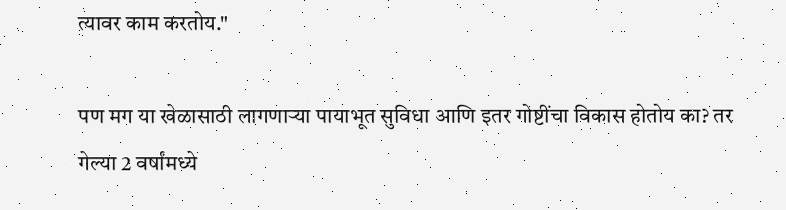त्यावर काम करतोय."

पण मग या खेळासाठी लागणाऱ्या पायाभूत सुविधा आणि इतर गोष्टींचा विकास होतोय का? तर गेल्या 2 वर्षांमध्ये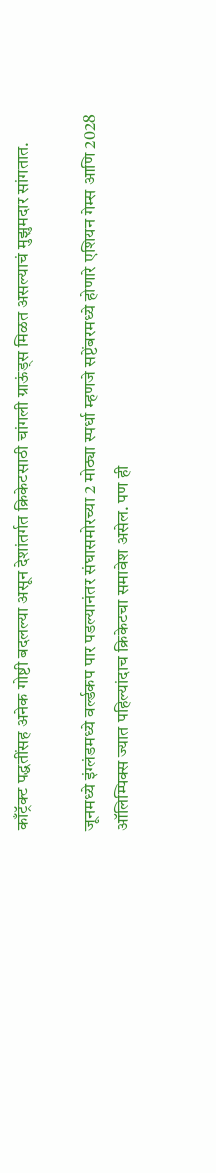काँट्रॅक्ट पद्धतींसह अनेक गोष्टी बदलल्या असून देशांतर्गत क्रिकेटसाठी चांगली ग्राऊंड्स मिळत असल्याचं मुझुमदार सांगतात.

जूनमध्ये इंग्लंडमध्ये वर्ल्डकप पार पडल्यानंतर संघासमोरच्या 2 मोठ्या स्पर्धा म्हणजे सप्टेंबरमध्ये होणारे एशियन गेम्स आणि 2028 ऑलिम्पिक्स ज्यात पहिल्यांदाच क्रिकेटचा समावेश असेल. पण ही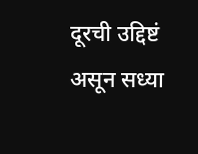दूरची उद्दिष्टं असून सध्या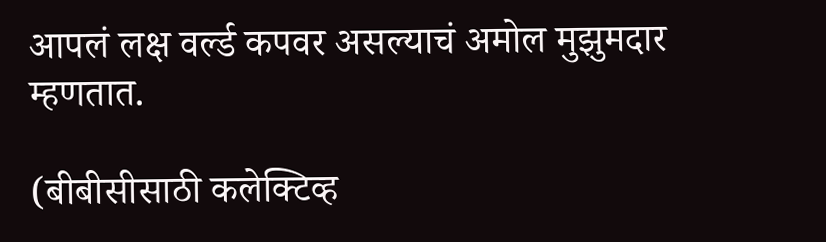आपलं लक्ष वर्ल्ड कपवर असल्याचं अमोल मुझुमदार म्हणतात.

(बीबीसीसाठी कलेक्टिव्ह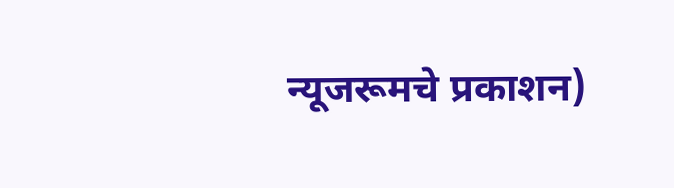न्यूजरूमचे प्रकाशन)